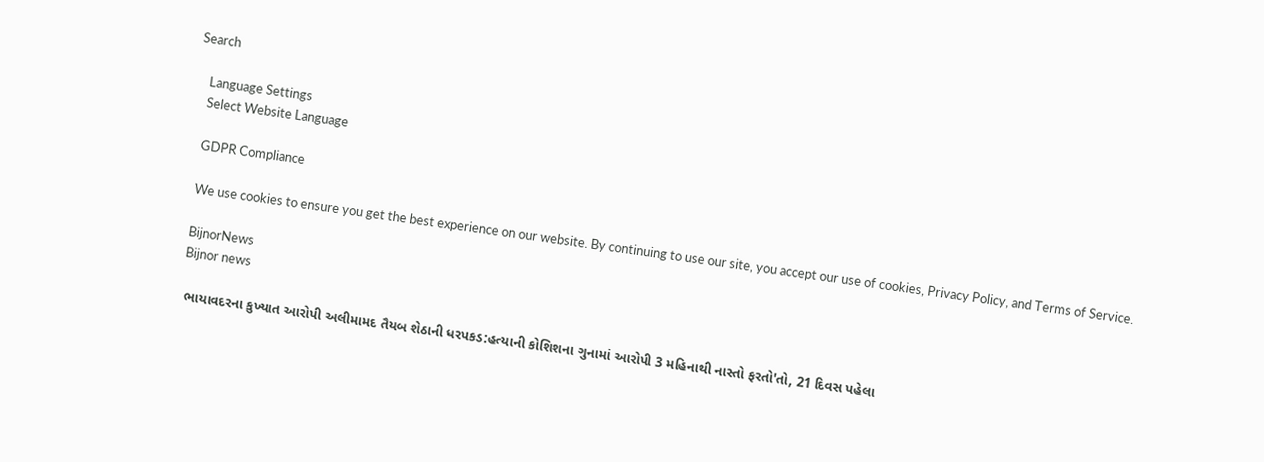Search

    Language Settings
    Select Website Language

    GDPR Compliance

    We use cookies to ensure you get the best experience on our website. By continuing to use our site, you accept our use of cookies, Privacy Policy, and Terms of Service.

    BijnorNews
    Bijnor news

    ભાયાવદરના કુખ્યાત આરોપી અલીમામદ તૈયબ શેઠાની ધરપકડ:હત્યાની કોશિશના ગુનામાં આરોપી 3 મહિનાથી નાસ્તો ફરતો'તો, 21 દિવસ પહેલા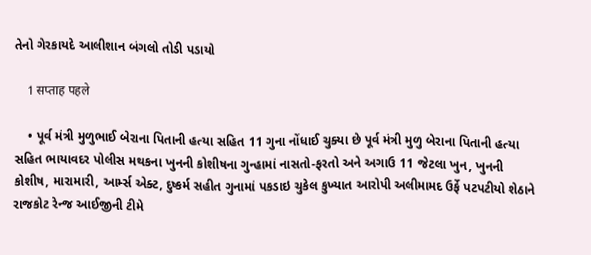તેનો ગેરકાયદે આલીશાન બંગલો તોડી પડાયો

    1 सप्ताह पहले

    • પૂર્વ મંત્રી મુળુભાઈ બેરાના પિતાની હત્યા સહિત 11 ગુના નોંધાઈ ચુક્યા છે પૂર્વ મંત્રી મુળુ બેરાના પિતાની હત્યા સહિત ભાયાવદર પોલીસ મથકના ખુનની કોશીષના ગુન્હામાં નાસતો-ફરતો અને અગાઉ 11 જેટલા ખુન, ખુનની કોશીષ, મારામારી, આર્મ્સ એક્ટ, દુષ્કર્મ સહીત ગુનામાં પકડાઇ ચુકેલ કુખ્યાત આરોપી અલીમામદ ઉર્ફે પટપટીયો શેઠાને રાજકોટ રેન્જ આઈજીની ટીમે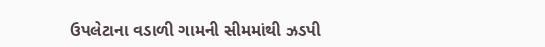ઉપલેટાના વડાળી ગામની સીમમાંથી ઝડપી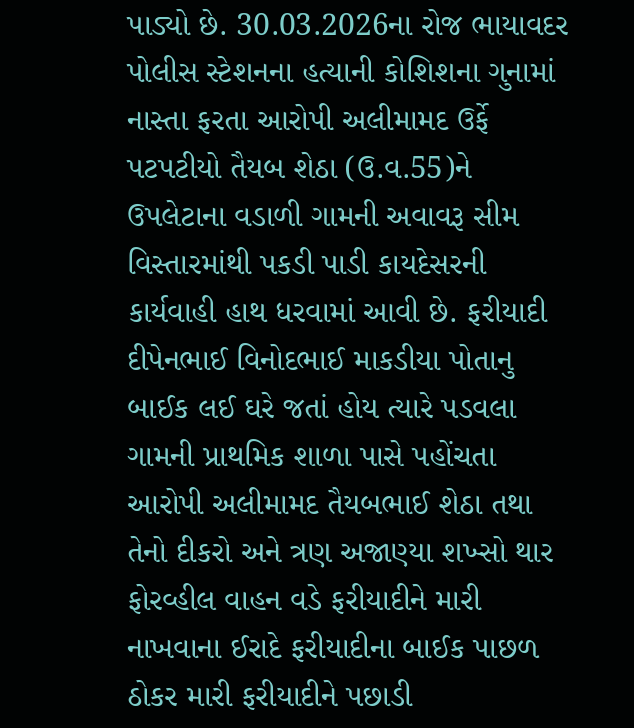પાડ્યો છે. 30.03.2026ના રોજ ભાયાવદર પોલીસ સ્ટેશનના હત્યાની કોશિશના ગુનામાં નાસ્તા ફરતા આરોપી અલીમામદ ઉર્ફે પટપટીયો તૈયબ શેઠા (ઉ.વ.55)ને ઉપલેટાના વડાળી ગામની અવાવરૂ સીમ વિસ્તારમાંથી પકડી પાડી કાયદેસરની કાર્યવાહી હાથ ધરવામાં આવી છે. ફરીયાદી દીપેનભાઈ વિનોદભાઈ માકડીયા પોતાનુ બાઈક લઈ ઘરે જતાં હોય ત્યારે પડવલા ગામની પ્રાથમિક શાળા પાસે પહોંચતા આરોપી અલીમામદ તૈયબભાઈ શેઠા તથા તેનો દીકરો અને ત્રણ અજાણ્યા શખ્સો થાર ફોરવ્હીલ વાહન વડે ફરીયાદીને મારી નાખવાના ઈરાદે ફરીયાદીના બાઈક પાછળ ઠોકર મારી ફરીયાદીને પછાડી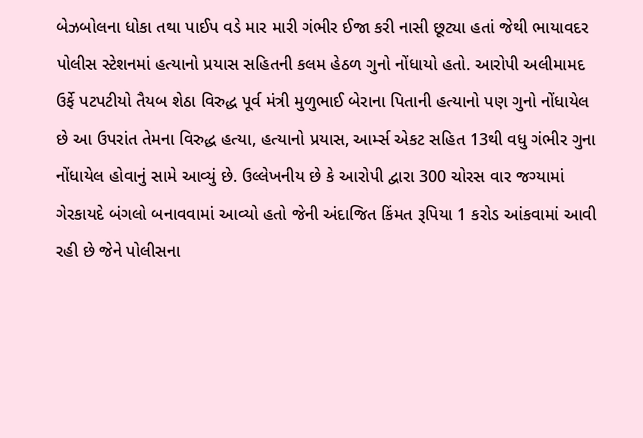બેઝબોલના ધોકા તથા પાઈપ વડે માર મારી ગંભીર ઈજા કરી નાસી છૂટ્યા હતાં જેથી ભાયાવદર પોલીસ સ્ટેશનમાં હત્યાનો પ્રયાસ સહિતની કલમ હેઠળ ગુનો નોંધાયો હતો. આરોપી અલીમામદ ઉર્ફે પટપટીયો તૈયબ શેઠા વિરુદ્ધ પૂર્વ મંત્રી મુળુભાઈ બેરાના પિતાની હત્યાનો પણ ગુનો નોંધાયેલ છે આ ઉપરાંત તેમના વિરુદ્ધ હત્યા, હત્યાનો પ્રયાસ, આર્મ્સ એકટ સહિત 13થી વધુ ગંભીર ગુના નોંધાયેલ હોવાનું સામે આવ્યું છે. ઉલ્લેખનીય છે કે આરોપી દ્વારા 300 ચોરસ વાર જગ્યામાં ગેરકાયદે બંગલો બનાવવામાં આવ્યો હતો જેની અંદાજિત કિંમત રૂપિયા 1 કરોડ આંકવામાં આવી રહી છે જેને પોલીસના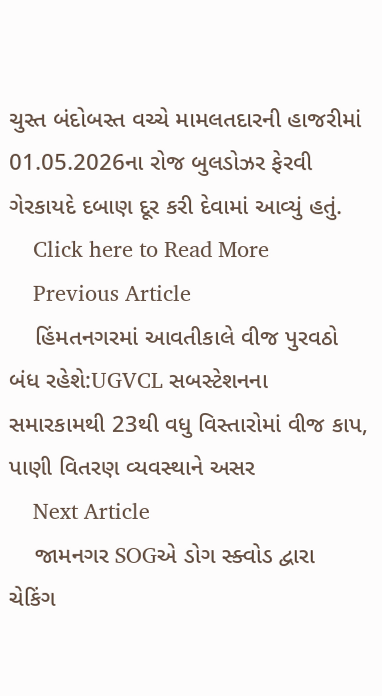ચુસ્ત બંદોબસ્ત વચ્ચે મામલતદારની હાજરીમાં 01.05.2026ના રોજ બુલડોઝર ફેરવી ગેરકાયદે દબાણ દૂર કરી દેવામાં આવ્યું હતું.
    Click here to Read More
    Previous Article
    હિંમતનગરમાં આવતીકાલે વીજ પુરવઠો બંધ રહેશે:UGVCL સબસ્ટેશનના સમારકામથી 23થી વધુ વિસ્તારોમાં વીજ કાપ, પાણી વિતરણ વ્યવસ્થાને અસર
    Next Article
    જામનગર SOGએ ડોગ સ્ક્વોડ દ્વારા ચેકિંગ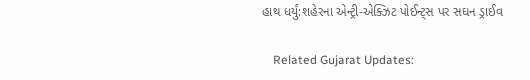હાથ ધર્યું:શહેરના એન્ટ્રી-એક્ઝિટ પોઈન્ટ્સ પર સઘન ડ્રાઈવ

    Related Gujarat Updates: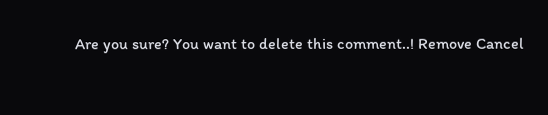Are you sure? You want to delete this comment..! Remove Cancel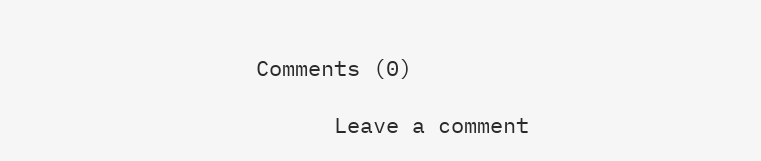Comments (0)

      Leave a comment